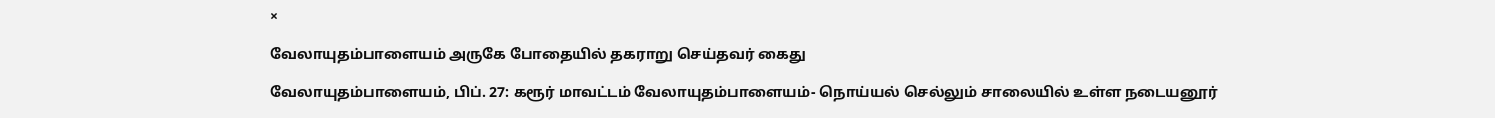×

வேலாயுதம்பாளையம் அருகே போதையில் தகராறு செய்தவர் கைது

வேலாயுதம்பாளையம், பிப். 27: கரூர் மாவட்டம் வேலாயுதம்பாளையம்- நொய்யல் செல்லும் சாலையில் உள்ள நடையனூர்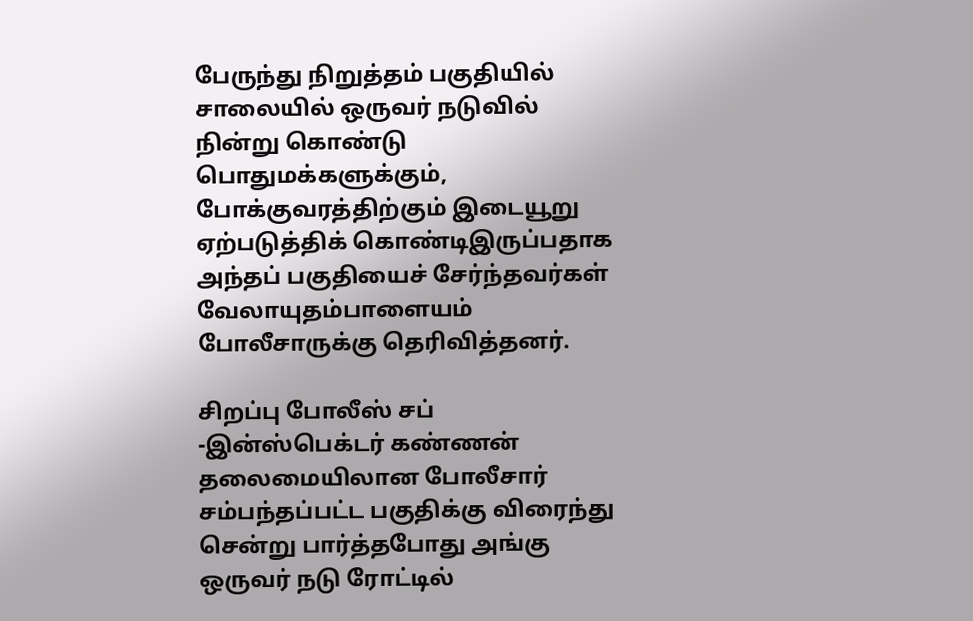பேருந்து நிறுத்தம் பகுதியில் சாலையில் ஒருவர் நடுவில் நின்று கொண்டு பொதுமக்களுக்கும், போக்குவரத்திற்கும் இடையூறு ஏற்படுத்திக் கொண்டிஇருப்பதாக அந்தப் பகுதியைச் சேர்ந்தவர்கள் வேலாயுதம்பாளையம் போலீசாருக்கு தெரிவித்தனர்.

சிறப்பு போலீஸ் சப் -இன்ஸ்பெக்டர் கண்ணன் தலைமையிலான போலீசார் சம்பந்தப்பட்ட பகுதிக்கு விரைந்து சென்று பார்த்தபோது அங்கு ஒருவர் நடு ரோட்டில்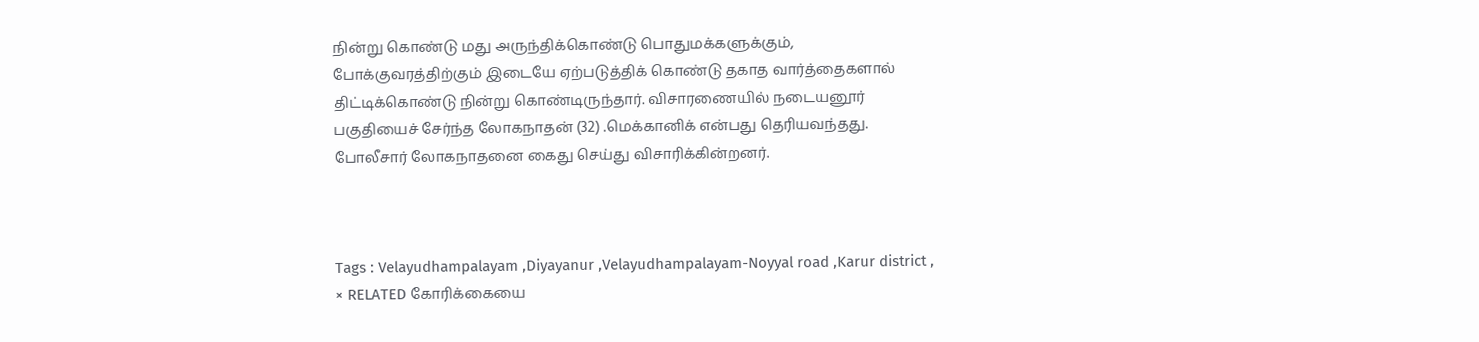நின்று கொண்டு மது அருந்திக்கொண்டு பொதுமக்களுக்கும், போக்குவரத்திற்கும் இடையே ஏற்படுத்திக் கொண்டு தகாத வார்த்தைகளால் திட்டிக்கொண்டு நின்று கொண்டிருந்தார். விசாரணையில் நடையனூர் பகுதியைச் சேர்ந்த லோகநாதன் (32) .மெக்கானிக் என்பது தெரியவந்தது. போலீசார் லோகநாதனை கைது செய்து விசாரிக்கின்றனர்.



Tags : Velayudhampalayam ,Diyayanur ,Velayudhampalayam-Noyyal road ,Karur district ,
× RELATED கோரிக்கையை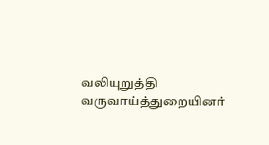வலியுறுத்தி வருவாய்த்துறையினர்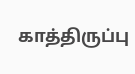காத்திருப்பு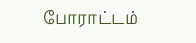போராட்டம்